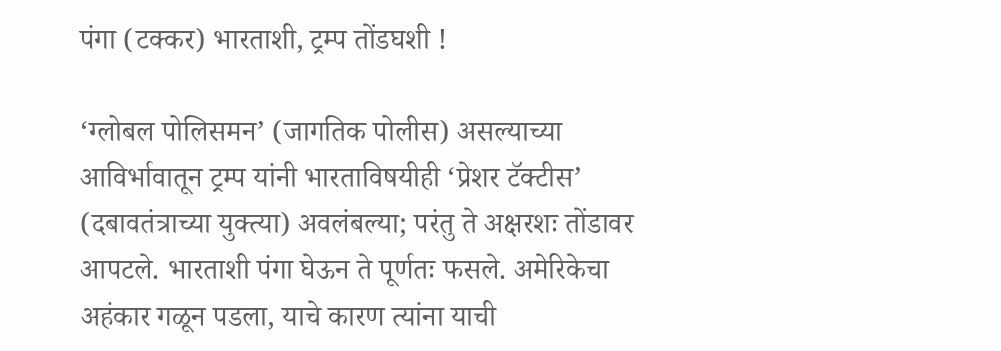पंगा (टक्कर) भारताशी, ट्रम्प तोंडघशी !

‘ग्लोबल पोलिसमन’ (जागतिक पोलीस) असल्याच्या आविर्भावातून ट्रम्प यांनी भारताविषयीही ‘प्रेशर टॅक्टीस’ (दबावतंत्राच्या युक्त्या) अवलंबल्या; परंतु ते अक्षरशः तोंडावर आपटले. भारताशी पंगा घेऊन ते पूर्णतः फसले. अमेरिकेचा अहंकार गळून पडला, याचे कारण त्यांना याची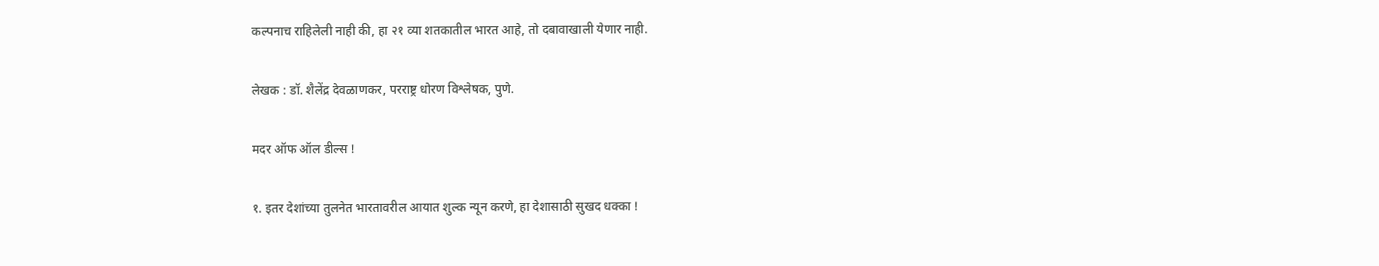कल्पनाच राहिलेली नाही की, हा २१ व्या शतकातील भारत आहे, तो दबावाखाली येणार नाही.

लेखक : डॉ. शैलेंद्र देवळाणकर, परराष्ट्र धोरण विश्लेषक, पुणे.

मदर ऑफ ऑल डील्स !

१. इतर देशांच्या तुलनेत भारतावरील आयात शुल्क न्यून करणे, हा देशासाठी सुखद धक्का !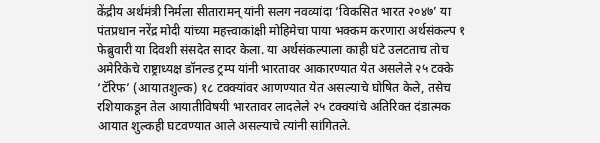केंद्रीय अर्थमंत्री निर्मला सीतारामन् यांनी सलग नवव्यांदा ‘विकसित भारत २०४७’ या पंतप्रधान नरेंद्र मोदी यांच्या महत्त्वाकांक्षी मोहिमेचा पाया भक्कम करणारा अर्थसंकल्प १ फेब्रुवारी या दिवशी संसदेत सादर केला. या अर्थसंकल्पाला काही घंटे उलटताच तोच अमेरिकेचे राष्ट्राध्यक्ष डॉनल्ड ट्रम्प यांनी भारतावर आकारण्यात येत असलेले २५ टक्के ‘टॅरिफ’ (आयातशुल्क) १८ टक्क्यांवर आणण्यात येत असल्याचे घोषित केले, तसेच रशियाकडून तेल आयातीविषयी भारतावर लादलेले २५ टक्क्यांचे अतिरिक्त दंडात्मक आयात शुल्कही घटवण्यात आले असल्याचे त्यांनी सांगितले.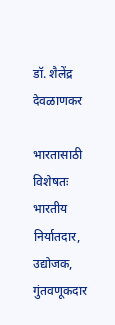डॉ. शैलेंद्र देवळाणकर

भारतासाठी विशेषतः भारतीय निर्यातदार, उद्योजक, गुंतवणूकदार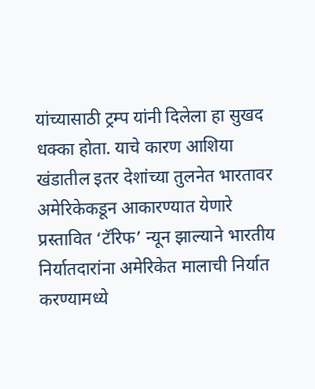यांच्यासाठी ट्रम्प यांनी दिलेला हा सुखद धक्का होता. याचे कारण आशिया खंडातील इतर देशांच्या तुलनेत भारतावर अमेरिकेकडून आकारण्यात येणारे प्रस्तावित ‘टॅरिफ’ न्यून झाल्याने भारतीय निर्यातदारांना अमेरिकेत मालाची निर्यात करण्यामध्ये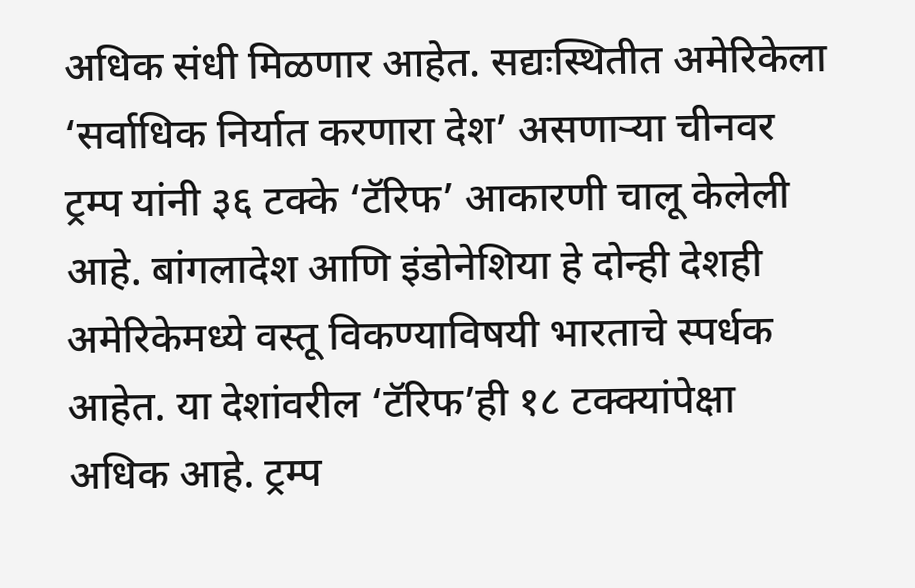अधिक संधी मिळणार आहेत. सद्यःस्थितीत अमेरिकेला ‘सर्वाधिक निर्यात करणारा देश’ असणार्‍या चीनवर ट्रम्प यांनी ३६ टक्के ‘टॅरिफ’ आकारणी चालू केलेली आहे. बांगलादेश आणि इंडोनेशिया हे दोन्ही देशही अमेरिकेमध्ये वस्तू विकण्याविषयी भारताचे स्पर्धक आहेत. या देशांवरील ‘टॅरिफ’ही १८ टक्क्यांपेक्षा अधिक आहे. ट्रम्प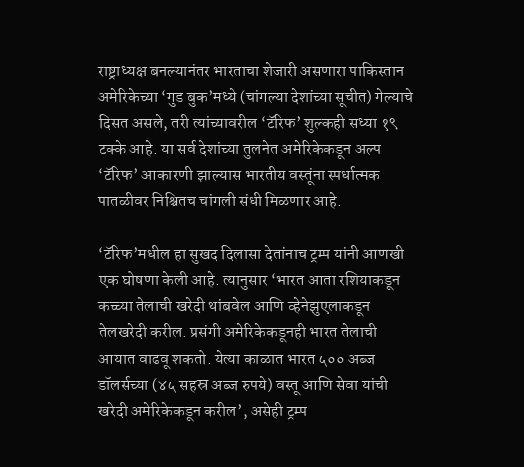राष्ट्राध्यक्ष बनल्यानंतर भारताचा शेजारी असणारा पाकिस्तान अमेरिकेच्या ‘गुड बुक’मध्ये (चांगल्या देशांच्या सूचीत) गेल्याचे दिसत असले, तरी त्यांच्यावरील ‘टॅरिफ’ शुल्कही सध्या १९ टक्के आहे. या सर्व देशांच्या तुलनेत अमेरिकेकडून अल्प ‘टॅरिफ’ आकारणी झाल्यास भारतीय वस्तूंना स्पर्धात्मक पातळीवर निश्चितच चांगली संधी मिळणार आहे.

‘टॅरिफ’मधील हा सुखद दिलासा देतांनाच ट्रम्प यांनी आणखी एक घोषणा केली आहे. त्यानुसार ‘भारत आता रशियाकडून कच्च्या तेलाची खरेदी थांबवेल आणि व्हेनेझुएलाकडून तेलखरेदी करील. प्रसंगी अमेरिकेकडूनही भारत तेलाची आयात वाढवू शकतो. येत्या काळात भारत ५०० अब्ज डॉलर्सच्या (४५ सहस्र अब्ज रुपये) वस्तू आणि सेवा यांची खरेदी अमेरिकेकडून करील’, असेही ट्रम्प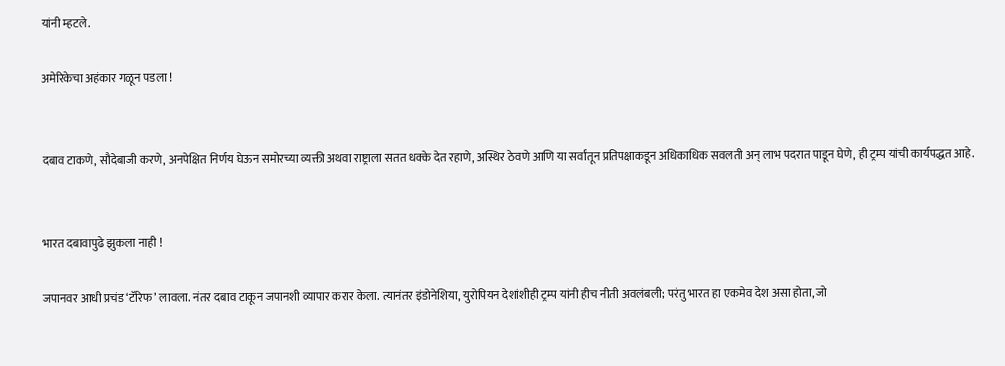यांनी म्हटले.

अमेरिकेचा अहंकार गळून पडला !


दबाव टाकणे, सौदेबाजी करणे, अनपेक्षित निर्णय घेऊन समोरच्या व्यक्ती अथवा राष्ट्राला सतत धक्के देत रहाणे, अस्थिर ठेवणे आणि या सर्वांतून प्रतिपक्षाकडून अधिकाधिक सवलती अन् लाभ पदरात पाडून घेणे, ही ट्रम्प यांची कार्यपद्धत आहे.


भारत दबावापुढे झुकला नाही !

जपानवर आधी प्रचंड ‘टॅरिफ’ लावला. नंतर दबाव टाकून जपानशी व्यापार करार केला. त्यानंतर इंडोनेशिया, युरोपियन देशांशीही ट्रम्प यांनी हीच नीती अवलंबली; परंतु भारत हा एकमेव देश असा होता, जो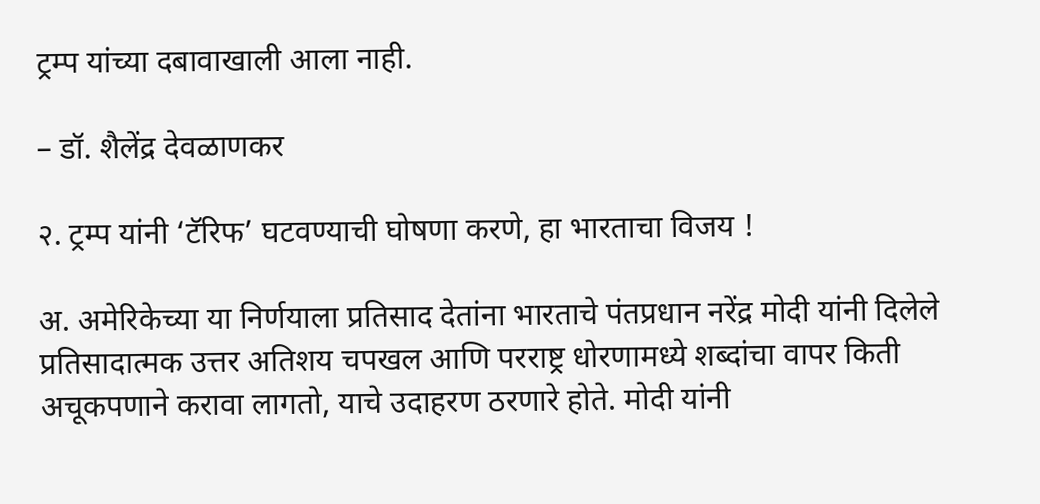ट्रम्प यांच्या दबावाखाली आला नाही.

– डॉ. शैलेंद्र देवळाणकर

२. ट्रम्प यांनी ‘टॅरिफ’ घटवण्याची घोषणा करणे, हा भारताचा विजय !

अ. अमेरिकेच्या या निर्णयाला प्रतिसाद देतांना भारताचे पंतप्रधान नरेंद्र मोदी यांनी दिलेले प्रतिसादात्मक उत्तर अतिशय चपखल आणि परराष्ट्र धोरणामध्ये शब्दांचा वापर किती अचूकपणाने करावा लागतो, याचे उदाहरण ठरणारे होते. मोदी यांनी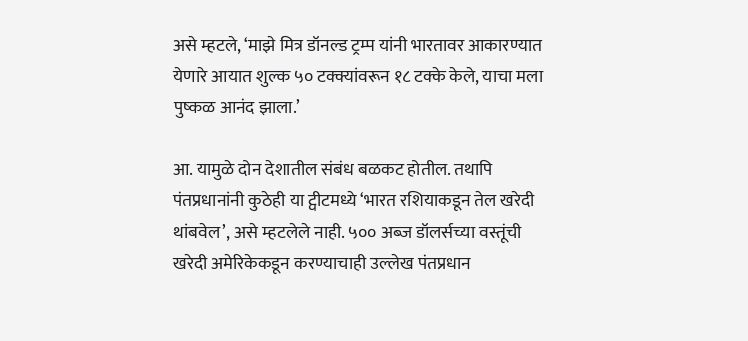असे म्हटले, ‘माझे मित्र डॉनल्ड ट्रम्प यांनी भारतावर आकारण्यात येणारे आयात शुल्क ५० टक्क्यांवरून १८ टक्के केले, याचा मला पुष्कळ आनंद झाला.’

आ. यामुळे दोन देशातील संबंध बळकट होतील. तथापि पंतप्रधानांनी कुठेही या ट्वीटमध्ये ‘भारत रशियाकडून तेल खरेदी थांबवेल’, असे म्हटलेले नाही. ५०० अब्ज डॉलर्सच्या वस्तूंची खरेदी अमेरिकेकडून करण्याचाही उल्लेख पंतप्रधान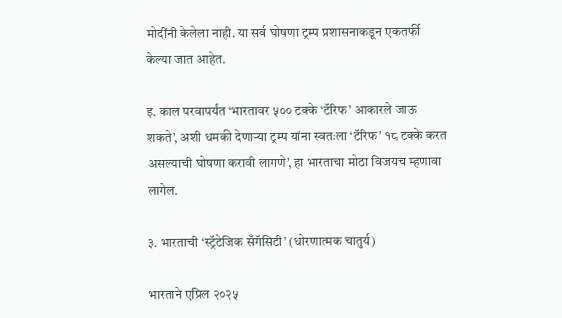मोदींनी केलेला नाही. या सर्व घोषणा ट्रम्प प्रशासनाकडून एकतर्फी केल्या जात आहेत.

इ. काल परवापर्यंत ‘भारतावर ५०० टक्के ‘टॅरिफ’ आकारले जाऊ शकते’, अशी धमकी देणार्‍या ट्रम्प यांना स्वतःला ‘टॅरिफ’ १८ टक्के करत असल्याची घोषणा करावी लागणे’, हा भारताचा मोठा विजयच म्हणावा लागेल.

३. भारताची ‘स्ट्रॅटेजिक सँगॅसिटी’ (धोरणात्मक चातुर्य)

भारताने एप्रिल २०२५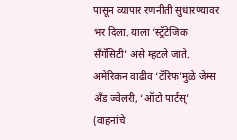पासून व्यापार रणनीती सुधारण्यावर भर दिला. याला ‘स्ट्रॅटेजिक सँगॅसिटी’ असे म्हटले जाते. अमेरिकन वाढीव ‘टॅरिफ’मुळे जेम्स अँड ज्वेलरी, ‘ऑटो पार्टस्’ (वाहनांचे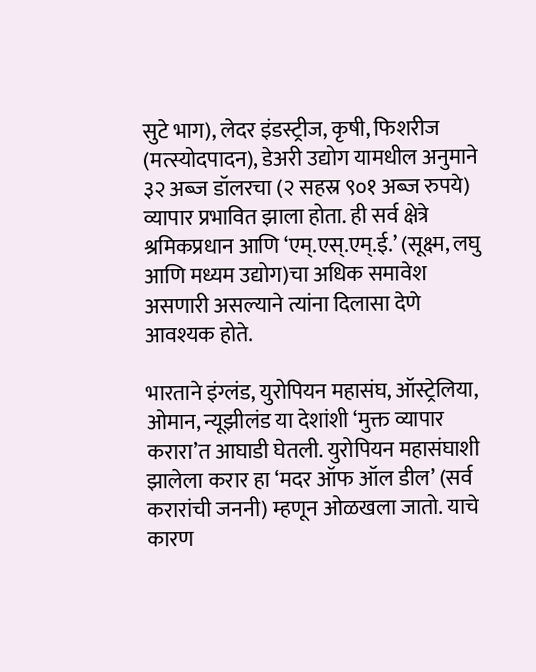सुटे भाग), लेदर इंडस्ट्रीज, कृषी, फिशरीज (मत्स्योदपादन), डेअरी उद्योग यामधील अनुमाने ३२ अब्ज डॉलरचा (२ सहस्र ९०१ अब्ज रुपये) व्यापार प्रभावित झाला होता. ही सर्व क्षेत्रे श्रमिकप्रधान आणि ‘एम्.एस्.एम्.ई.’ (सूक्ष्म, लघु आणि मध्यम उद्योग)चा अधिक समावेश असणारी असल्याने त्यांना दिलासा देणे आवश्यक होते.

भारताने इंग्लंड, युरोपियन महासंघ, ऑस्ट्रेलिया, ओमान, न्यूझीलंड या देशांशी ‘मुक्त व्यापार करारा’त आघाडी घेतली. युरोपियन महासंघाशी झालेला करार हा ‘मदर ऑफ ऑल डील’ (सर्व करारांची जननी) म्हणून ओळखला जातो. याचे कारण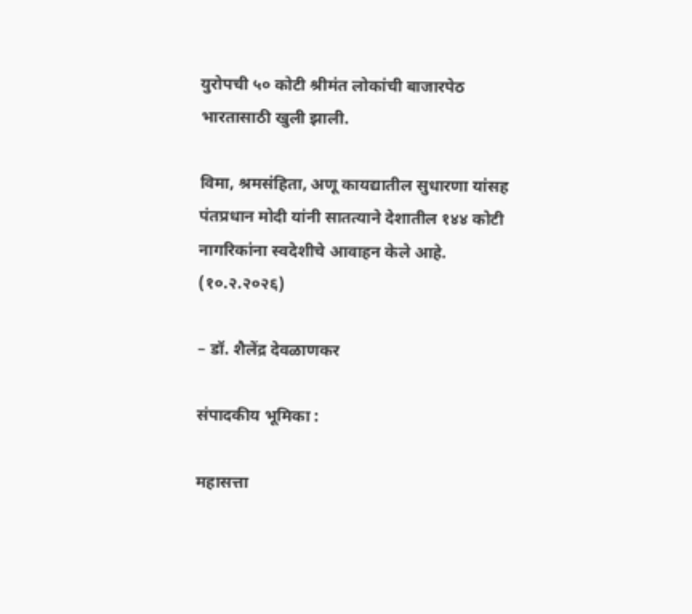युरोपची ५० कोटी श्रीमंत लोकांची बाजारपेठ भारतासाठी खुली झाली.

विमा, श्रमसंहिता, अणू कायद्यातील सुधारणा यांसह पंतप्रधान मोदी यांनी सातत्याने देशातील १४४ कोटी नागरिकांना स्वदेशीचे आवाहन केले आहे. (१०.२.२०२६)

– डॉ. शैलेंद्र देवळाणकर

संपादकीय भूमिका :

महासत्ता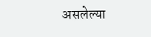असलेल्या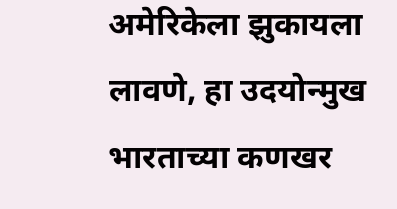अमेरिकेला झुकायला लावणे, हा उदयोन्मुख भारताच्या कणखर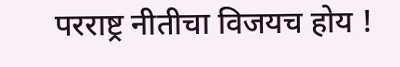परराष्ट्र नीतीचा विजयच होय !